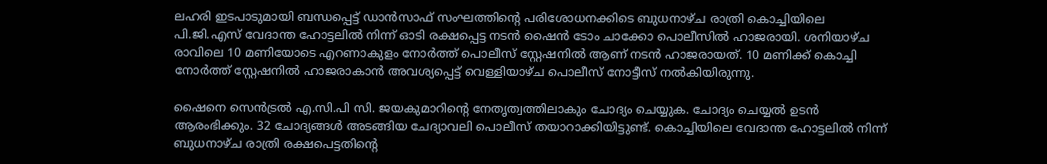ലഹരി ഇടപാടുമായി ബന്ധപ്പെട്ട് ഡാൻസാഫ് സംഘത്തിൻ്റെ പരിശോധനക്കിടെ ബുധനാഴ്‌ച രാത്രി കൊച്ചിയിലെ പി.ജി.എസ് വേദാന്ത ഹോട്ടലിൽ നിന്ന് ഓടി രക്ഷപ്പെട്ട നടൻ ഷൈൻ ടോം ചാക്കോ പൊലീസിൽ ഹാജരായി. ശനിയാഴ്‌ച രാവിലെ 10 മണിയോടെ എറണാകുളം നോർത്ത് പൊലീസ് സ്റ്റേഷനിൽ ആണ് നടൻ ഹാജരായത്. 10 മണിക്ക് കൊച്ചി നോർത്ത് സ്റ്റേഷനിൽ ഹാജരാകാൻ അവശ്യപ്പെട്ട് വെള്ളിയാഴ്ച പൊലീസ് നോട്ടീസ് നൽകിയിരുന്നു.

ഷൈനെ സെൻട്രൽ എ.സി.പി സി. ജയകുമാറിൻ്റെ നേതൃത്വത്തിലാകും ചോദ്യം ചെയ്യുക. ചോദ്യം ചെയ്യൽ ഉടൻ ആരംഭിക്കും. 32 ചോദ്യങ്ങൾ അടങ്ങിയ ചേദ്യാവലി പൊലീസ് തയാറാക്കിയിട്ടുണ്ട്. കൊച്ചിയിലെ വേദാന്ത ഹോട്ടലിൽ നിന്ന് ബുധനാഴ്‌ച രാത്രി രക്ഷപെട്ടതിൻ്റെ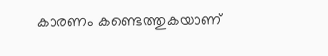കാരണം കണ്ടെത്തുകയാണ്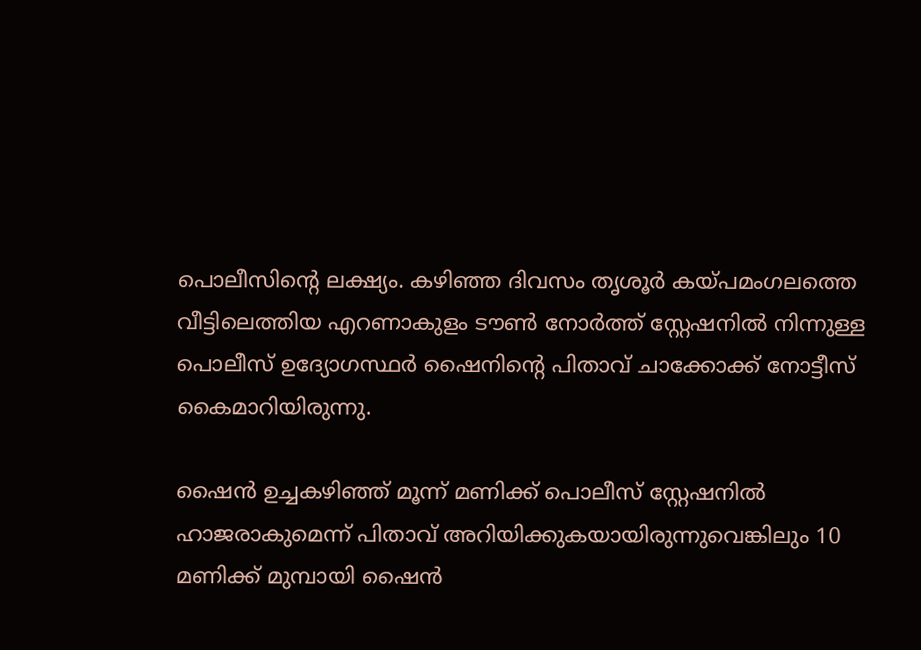പൊലീസിൻ്റെ ലക്ഷ്യം. കഴിഞ്ഞ ദിവസം തൃശൂർ കയ്പമംഗലത്തെ വീട്ടിലെത്തിയ എറണാകുളം ടൗൺ നോർത്ത് സ്റ്റേഷനിൽ നിന്നുള്ള പൊലീസ് ഉദ്യോഗസ്ഥർ ഷൈനിൻ്റെ പിതാവ് ചാക്കോക്ക് നോട്ടീസ് കൈമാറിയിരുന്നു.

ഷൈൻ ഉച്ചകഴിഞ്ഞ് മൂന്ന് മണിക്ക് പൊലീസ് സ്റ്റേഷനിൽ ഹാജരാകുമെന്ന് പിതാവ് അറിയിക്കുകയായിരുന്നുവെങ്കിലും 10 മണിക്ക് മുമ്പായി ഷൈൻ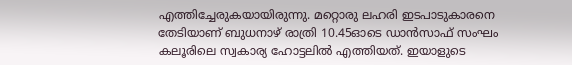എത്തിച്ചേരുകയായിരുന്നു. മറ്റൊരു ലഹരി ഇടപാടുകാരനെ തേടിയാണ് ബുധനാഴ്‌ രാത്രി 10.45ഓടെ ഡാൻസാഫ് സംഘം കലൂരിലെ സ്വകാര്യ ഹോട്ടലിൽ എത്തിയത്. ഇയാളുടെ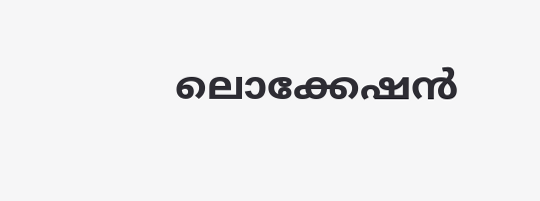ലൊക്കേഷൻ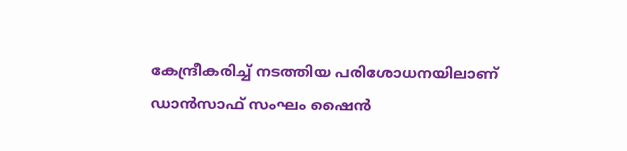കേന്ദ്രീകരിച്ച് നടത്തിയ പരിശോധനയിലാണ് ഡാൻസാഫ് സംഘം ഷൈൻ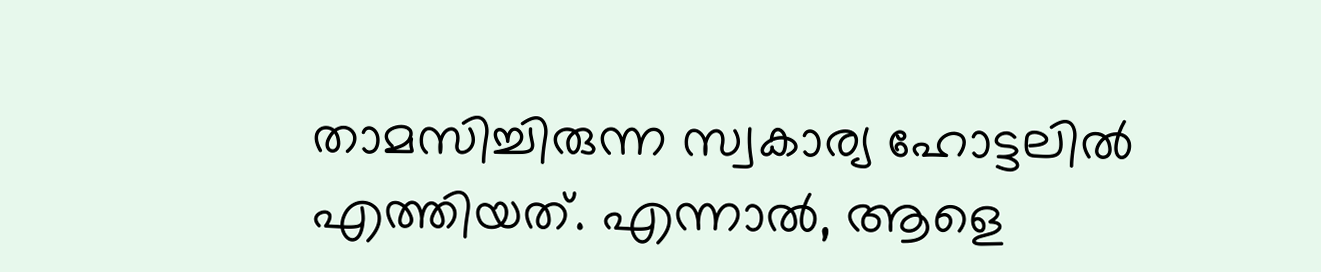താമസിച്ചിരുന്ന സ്വകാര്യ ഹോട്ടലിൽ എത്തിയത്. എന്നാൽ, ആളെ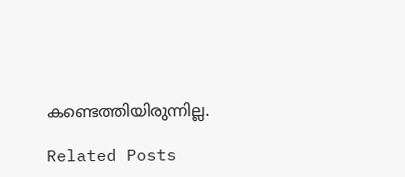കണ്ടെത്തിയിരുന്നില്ല.

Related Posts